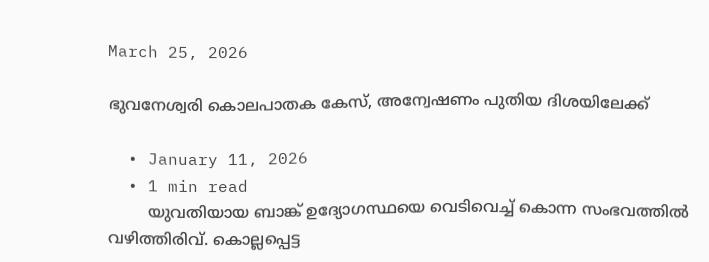March 25, 2026

ഭുവനേശ്വരി കൊലപാതക കേസ്, അന്വേഷണം പുതിയ ദിശയിലേക്ക്

  • January 11, 2026
  • 1 min read
        യുവതിയായ ബാങ്ക് ഉദ്യോഗസ്ഥയെ വെടിവെച്ച് കൊന്ന സംഭവത്തില്‍ വഴിത്തിരിവ്. കൊല്ലപ്പെട്ട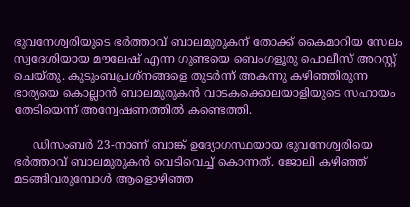ഭുവനേശ്വരിയുടെ ഭര്‍ത്താവ് ബാലമുരുകന് തോക്ക് കൈമാറിയ സേലം സ്വദേശിയായ മൗലേഷ് എന്ന ഗുണ്ടയെ ബെംഗളൂരു പൊലീസ് അറസ്റ്റ് ചെയ്തു. കുടുംബപ്രശ്‌നങ്ങളെ തുടര്‍ന്ന് അകന്നു കഴിഞ്ഞിരുന്ന ഭാര്യയെ കൊല്ലാന്‍ ബാലമുരുകന്‍ വാടകക്കൊലയാളിയുടെ സഹായം തേടിയെന്ന് അന്വേഷണത്തില്‍ കണ്ടെത്തി.

     ഡിസംബര്‍ 23-നാണ് ബാങ്ക് ഉദ്യോഗസ്ഥയായ ഭുവനേശ്വരിയെ ഭര്‍ത്താവ് ബാലമുരുകന്‍ വെടിവെച്ച് കൊന്നത്. ജോലി കഴിഞ്ഞ് മടങ്ങിവരുമ്പോള്‍ ആളൊഴിഞ്ഞ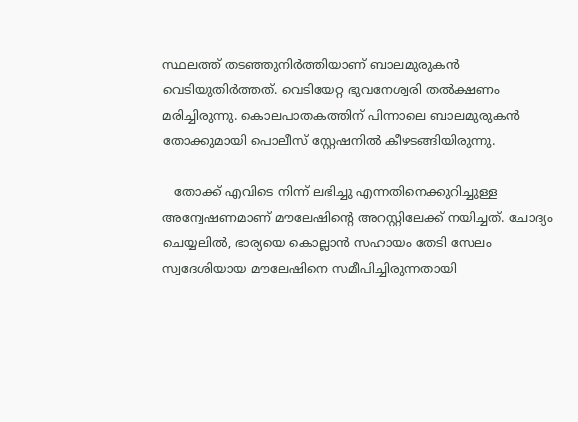സ്ഥലത്ത് തടഞ്ഞുനിര്‍ത്തിയാണ് ബാലമുരുകന്‍ വെടിയുതിര്‍ത്തത്. വെടിയേറ്റ ഭുവനേശ്വരി തല്‍ക്ഷണം മരിച്ചിരുന്നു. കൊലപാതകത്തിന് പിന്നാലെ ബാലമുരുകന്‍ തോക്കുമായി പൊലീസ് സ്റ്റേഷനില്‍ കീഴടങ്ങിയിരുന്നു.

   തോക്ക് എവിടെ നിന്ന് ലഭിച്ചു എന്നതിനെക്കുറിച്ചുള്ള അന്വേഷണമാണ് മൗലേഷിന്റെ അറസ്റ്റിലേക്ക് നയിച്ചത്. ചോദ്യം ചെയ്യലില്‍, ഭാര്യയെ കൊല്ലാന്‍ സഹായം തേടി സേലം സ്വദേശിയായ മൗലേഷിനെ സമീപിച്ചിരുന്നതായി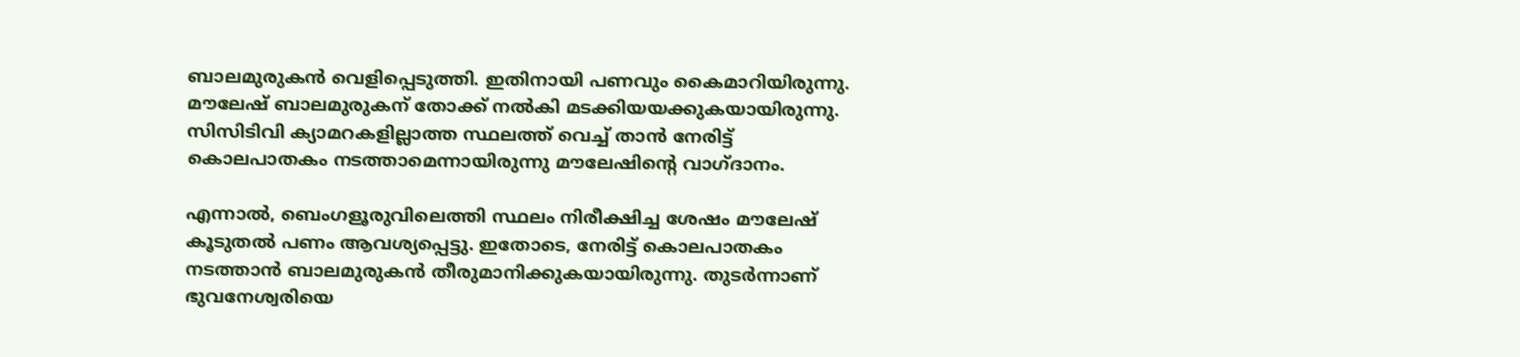ബാലമുരുകന്‍ വെളിപ്പെടുത്തി. ഇതിനായി പണവും കൈമാറിയിരുന്നു. മൗലേഷ് ബാലമുരുകന് തോക്ക് നല്‍കി മടക്കിയയക്കുകയായിരുന്നു. സിസിടിവി ക്യാമറകളില്ലാത്ത സ്ഥലത്ത് വെച്ച് താന്‍ നേരിട്ട് കൊലപാതകം നടത്താമെന്നായിരുന്നു മൗലേഷിന്റെ വാഗ്ദാനം.

എന്നാല്‍, ബെംഗളൂരുവിലെത്തി സ്ഥലം നിരീക്ഷിച്ച ശേഷം മൗലേഷ് കൂടുതല്‍ പണം ആവശ്യപ്പെട്ടു. ഇതോടെ, നേരിട്ട് കൊലപാതകം നടത്താന്‍ ബാലമുരുകന്‍ തീരുമാനിക്കുകയായിരുന്നു. തുടര്‍ന്നാണ് ഭുവനേശ്വരിയെ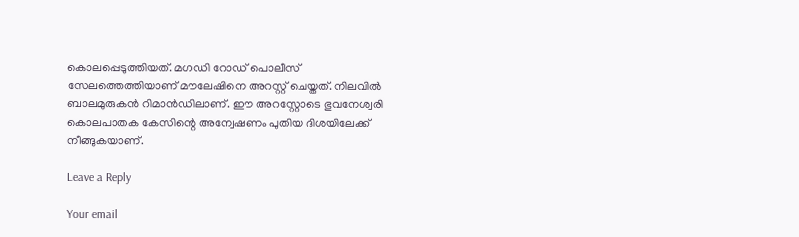കൊലപ്പെടുത്തിയത്. മഗഡി റോഡ് പൊലീസ് സേലത്തെത്തിയാണ് മൗലേഷിനെ അറസ്റ്റ് ചെയ്തത്. നിലവില്‍ ബാലമുരുകന്‍ റിമാന്‍ഡിലാണ്. ഈ അറസ്റ്റോടെ ഭുവനേശ്വരി കൊലപാതക കേസിന്റെ അന്വേഷണം പുതിയ ദിശയിലേക്ക് നീങ്ങുകയാണ്.

Leave a Reply

Your email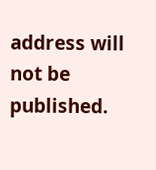address will not be published.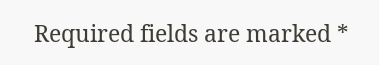Required fields are marked *